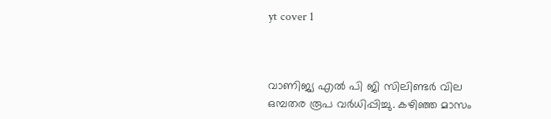yt cover 1



വാണിജ്യ എല്‍ പി ജി സിലിണ്ടര്‍ വില ഒമ്പതര രൂപ വര്‍ധിപ്പിച്ചു. കഴിഞ്ഞ മാസം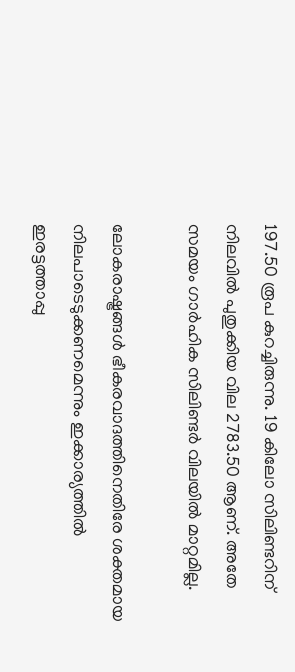197.50 രൂപ കുറച്ചിരുന്നു. 19 കിലോ സിലിണ്ടറിന് നിലവില്‍ പുതുക്കിയ വില 2783.50 ആണ്. അതേ സമയം ഗാര്‍ഹിക സിലിണ്ടര്‍ വിലയില്‍ മാറ്റമില്ല.

ലോകരാഷ്ട്രങ്ങള്‍ ഭീകരവാദത്തിനെതിരേ ശക്തമായ നിലപാടെടുക്കണമെന്നും ഇക്കാര്യത്തില്‍ ഇരട്ടത്താപ്പു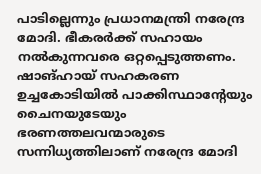പാടില്ലെന്നും പ്രധാനമന്ത്രി നരേന്ദ്ര മോദി. ഭീകരര്‍ക്ക് സഹായം നല്‍കുന്നവരെ ഒറ്റപ്പെടുത്തണം. ഷാങ്ഹായ് സഹകരണ ഉച്ചകോടിയില്‍ പാക്കിസ്ഥാന്റേയും ചൈനയുടേയും ഭരണത്തലവന്മാരുടെ സന്നിധ്യത്തിലാണ് നരേന്ദ്ര മോദി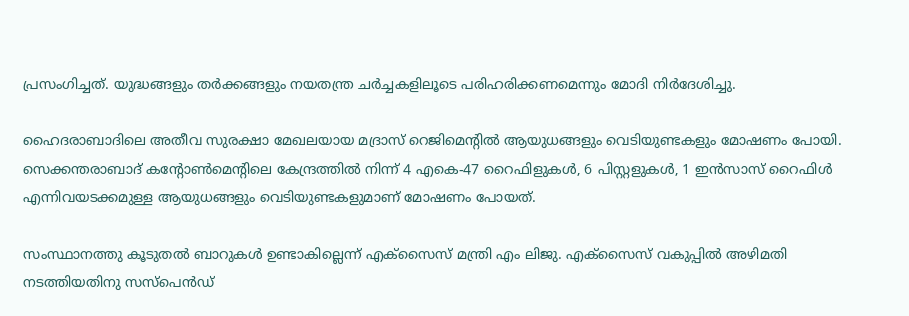പ്രസംഗിച്ചത്. യുദ്ധങ്ങളും തര്‍ക്കങ്ങളും നയതന്ത്ര ചര്‍ച്ചകളിലൂടെ പരിഹരിക്കണമെന്നും മോദി നിര്‍ദേശിച്ചു.

ഹൈദരാബാദിലെ അതീവ സുരക്ഷാ മേഖലയായ മദ്രാസ് റെജിമെന്റില്‍ ആയുധങ്ങളും വെടിയുണ്ടകളും മോഷണം പോയി. സെക്കന്തരാബാദ് കന്റോണ്‍മെന്റിലെ കേന്ദ്രത്തില്‍ നിന്ന് 4 എകെ-47 റൈഫിളുകള്‍, 6 പിസ്റ്റളുകള്‍, 1 ഇന്‍സാസ് റൈഫിള്‍ എന്നിവയടക്കമുള്ള ആയുധങ്ങളും വെടിയുണ്ടകളുമാണ് മോഷണം പോയത്.

സംസ്ഥാനത്തു കൂടുതല്‍ ബാറുകള്‍ ഉണ്ടാകില്ലെന്ന് എക്സൈസ് മന്ത്രി എം ലിജു. എക്സൈസ് വകുപ്പില്‍ അഴിമതി നടത്തിയതിനു സസ്പെന്‍ഡ്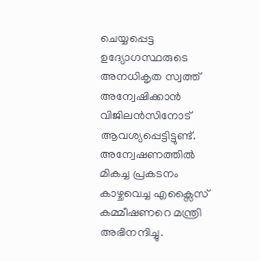ചെയ്യപ്പെട്ട ഉദ്യോഗസ്ഥരുടെ അനധികൃത സ്വത്ത് അന്വേഷിക്കാന്‍ വിജിലന്‍സിനോട് ആവശ്യപ്പെട്ടിട്ടുണ്ട്. അന്വേഷണത്തില്‍ മികച്ച പ്രകടനം കാഴ്ചവെച്ച എക്സൈസ് കമ്മീഷണറെ മന്ത്രി അഭിനന്ദിച്ചു.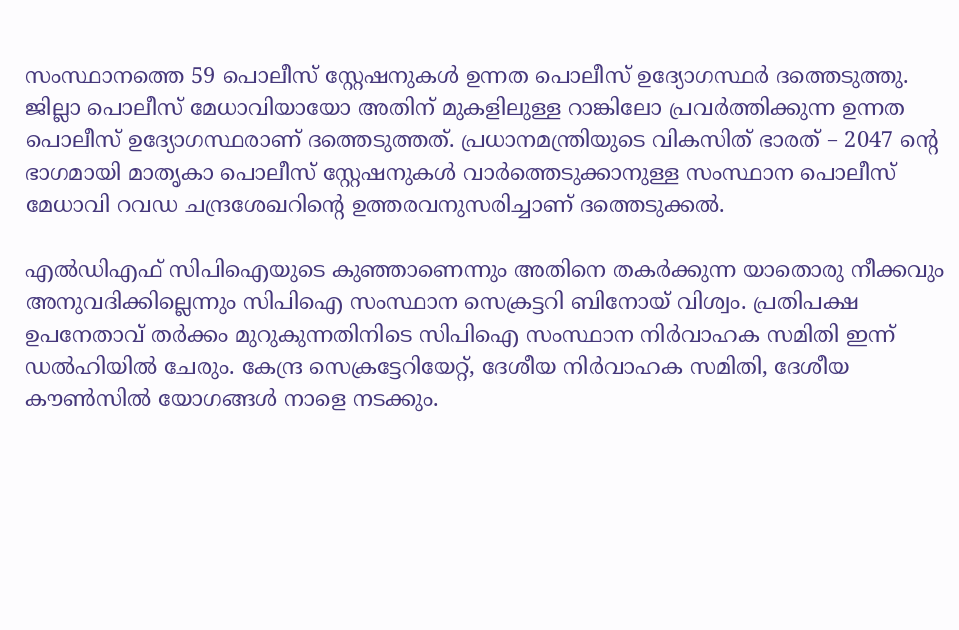സംസ്ഥാനത്തെ 59 പൊലീസ് സ്റ്റേഷനുകള്‍ ഉന്നത പൊലീസ് ഉദ്യോഗസ്ഥര്‍ ദത്തെടുത്തു. ജില്ലാ പൊലീസ് മേധാവിയായോ അതിന് മുകളിലുള്ള റാങ്കിലോ പ്രവര്‍ത്തിക്കുന്ന ഉന്നത പൊലീസ് ഉദ്യോഗസ്ഥരാണ് ദത്തെടുത്തത്. പ്രധാനമന്ത്രിയുടെ വികസിത് ഭാരത് – 2047 ന്റെ ഭാഗമായി മാതൃകാ പൊലീസ് സ്റ്റേഷനുകള്‍ വാര്‍ത്തെടുക്കാനുള്ള സംസ്ഥാന പൊലീസ് മേധാവി റവഡ ചന്ദ്രശേഖറിന്റെ ഉത്തരവനുസരിച്ചാണ് ദത്തെടുക്കല്‍.

എല്‍ഡിഎഫ് സിപിഐയുടെ കുഞ്ഞാണെന്നും അതിനെ തകര്‍ക്കുന്ന യാതൊരു നീക്കവും അനുവദിക്കില്ലെന്നും സിപിഐ സംസ്ഥാന സെക്രട്ടറി ബിനോയ് വിശ്വം. പ്രതിപക്ഷ ഉപനേതാവ് തര്‍ക്കം മുറുകുന്നതിനിടെ സിപിഐ സംസ്ഥാന നിര്‍വാഹക സമിതി ഇന്ന് ഡല്‍ഹിയില്‍ ചേരും. കേന്ദ്ര സെക്രട്ടേറിയേറ്റ്, ദേശീയ നിര്‍വാഹക സമിതി, ദേശീയ കൗണ്‍സില്‍ യോഗങ്ങള്‍ നാളെ നടക്കും.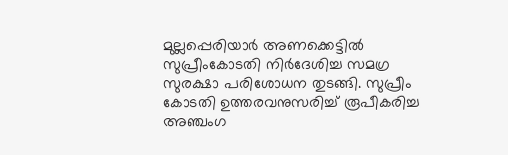മുല്ലപ്പെരിയാര്‍ അണക്കെട്ടില്‍ സുപ്രീംകോടതി നിര്‍ദേശിച്ച സമഗ്ര സുരക്ഷാ പരിശോധന തുടങ്ങി. സുപ്രീം കോടതി ഉത്തരവനുസരിച്ച് രൂപീകരിച്ച അഞ്ചംഗ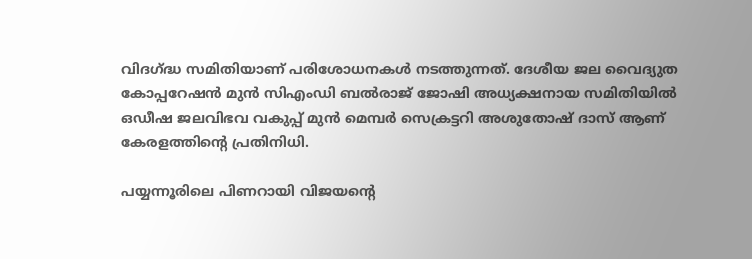വിദഗ്ദ്ധ സമിതിയാണ് പരിശോധനകള്‍ നടത്തുന്നത്. ദേശീയ ജല വൈദ്യുത കോപ്പറേഷന്‍ മുന്‍ സിഎംഡി ബല്‍രാജ് ജോഷി അധ്യക്ഷനായ സമിതിയില്‍ ഒഡീഷ ജലവിഭവ വകുപ്പ് മുന്‍ മെമ്പര്‍ സെക്രട്ടറി അശുതോഷ് ദാസ് ആണ് കേരളത്തിന്റെ പ്രതിനിധി.

പയ്യന്നൂരിലെ പിണറായി വിജയന്റെ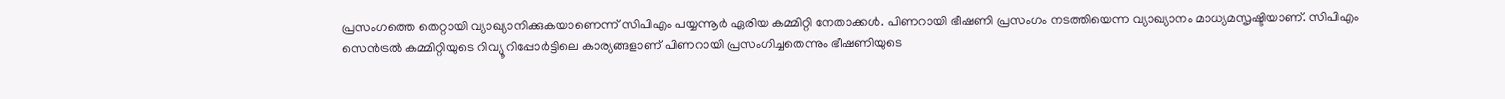പ്രസംഗത്തെ തെറ്റായി വ്യാഖ്യാനിക്കുകയാണെന്ന് സിപിഎം പയ്യന്നൂര്‍ ഏരിയ കമ്മിറ്റി നേതാക്കള്‍. പിണറായി ഭീഷണി പ്രസംഗം നടത്തിയെന്ന വ്യാഖ്യാനം മാധ്യമസൃഷ്ടിയാണ്. സിപിഎം സെന്‍ട്രല്‍ കമ്മിറ്റിയുടെ റിവ്യൂ റിപ്പോര്‍ട്ടിലെ കാര്യങ്ങളാണ് പിണറായി പ്രസംഗിച്ചതെന്നും ഭീഷണിയുടെ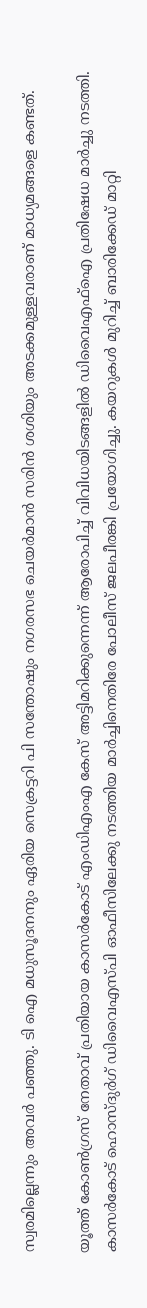സ്വരമില്ലെന്നും അവര്‍ പഞ്ഞു. ടി ഐ മധുസൂദനനും ഏരിയ സെക്രട്ടറി പി സന്തോഷും നഗരസഭ ചെയര്‍മാന്‍ സരിന്‍ ശശിയും അടക്കമുള്ളവരാണ് മാധ്യമങ്ങളെ കണ്ടത്.

യൂത്ത് കോണ്‍ഗ്രസ് നേതാവ് പ്രതിയായ കാസര്‍കോട് എംഡിഎംഎ കേസ് അട്ടിമറിക്കുന്നെന്ന് ആരോപിച്ച് വിവിധയിടങ്ങളില്‍ ഡിവൈഎഫ്‌ഐ പ്രതിഷേധ മാര്‍ച്ചു നടത്തി. കാസര്‍കോട് ഹൊസ്ദുര്‍ഗ് ഡിവൈഎസ്പി ഓഫീസിലേക്കു നടത്തിയ മാര്‍ച്ചിനെതിരേ പോലീസ് ജലപീരങ്കി പ്രയോഗിച്ചു. കയറുകള്‍ മുറിച്ച് ബാരിക്കേഡ് മാറ്റി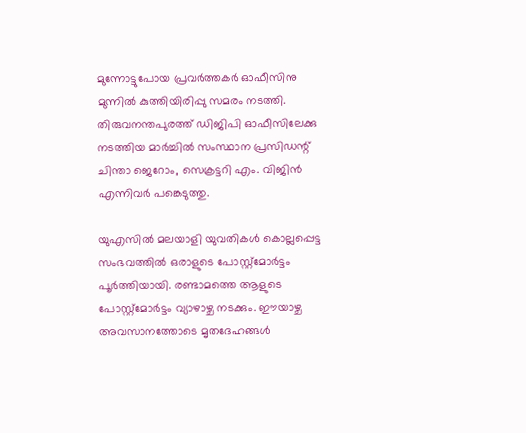മുന്നോട്ടുപോയ പ്രവര്‍ത്തകര്‍ ഓഫീസിനു മുന്നില്‍ കുത്തിയിരിപ്പു സമരം നടത്തി. തിരുവനന്തപുരത്ത് ഡിജിപി ഓഫീസിലേക്കു നടത്തിയ മാര്‍ച്ചില്‍ സംസ്ഥാന പ്രസിഡന്റ് ചിന്താ ജെറോം, സെക്രട്ടറി എം. വിജിന്‍ എന്നിവര്‍ പങ്കെടുത്തു.

യുഎസില്‍ മലയാളി യുവതികള്‍ കൊല്ലപ്പെട്ട സംഭവത്തില്‍ ഒരാളുടെ പോസ്റ്റ്മോര്‍ട്ടം പൂര്‍ത്തിയായി. രണ്ടാമത്തെ ആളുടെ പോസ്റ്റ്മോര്‍ട്ടം വ്യാഴാഴ്ച നടക്കും. ഈയാഴ്ച അവസാനത്തോടെ മൃതദേഹങ്ങള്‍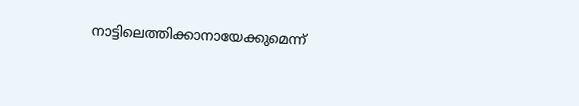നാട്ടിലെത്തിക്കാനായേക്കുമെന്ന്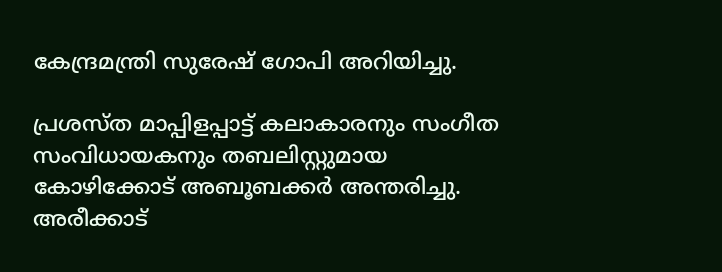കേന്ദ്രമന്ത്രി സുരേഷ് ഗോപി അറിയിച്ചു.

പ്രശസ്ത മാപ്പിളപ്പാട്ട് കലാകാരനും സംഗീത സംവിധായകനും തബലിസ്റ്റുമായ കോഴിക്കോട് അബൂബക്കര്‍ അന്തരിച്ചു. അരീക്കാട്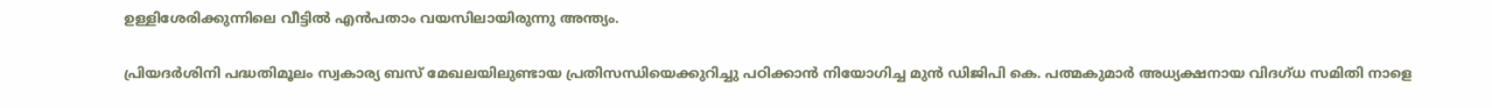ഉള്ളിശേരിക്കുന്നിലെ വീട്ടില്‍ എന്‍പതാം വയസിലായിരുന്നു അന്ത്യം.

പ്രിയദര്‍ശിനി പദ്ധതിമൂലം സ്വകാര്യ ബസ് മേഖലയിലുണ്ടായ പ്രതിസന്ധിയെക്കുറിച്ചു പഠിക്കാന്‍ നിയോഗിച്ച മുന്‍ ഡിജിപി കെ. പത്മകുമാര്‍ അധ്യക്ഷനായ വിദഗ്ധ സമിതി നാളെ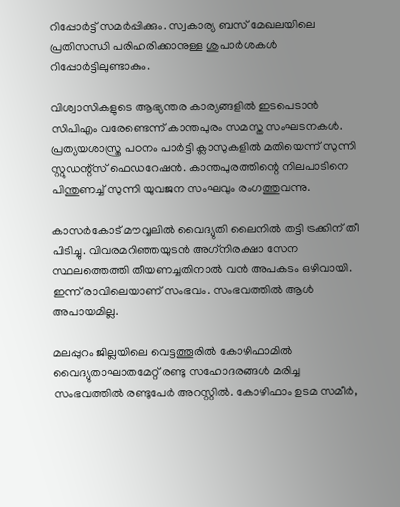റിപ്പോര്‍ട്ട് സമര്‍പ്പിക്കും. സ്വകാര്യ ബസ് മേഖലയിലെ പ്രതിസന്ധി പരിഹരിക്കാനുള്ള ശുപാര്‍ശകള്‍ റിപ്പോര്‍ട്ടിലുണ്ടാകും.

വിശ്വാസികളുടെ ആഭ്യന്തര കാര്യങ്ങളില്‍ ഇടപെടാന്‍ സിപിഎം വരേണ്ടെന്ന് കാന്തപുരം സമസ്ത സംഘടനകള്‍. പ്രത്യയശാസ്ത്ര പഠനം പാര്‍ട്ടി ക്ലാസുകളില്‍ മതിയെന്ന് സുന്നി സ്റ്റുഡന്റ്സ് ഫെഡറേഷന്‍. കാന്തപുരത്തിന്റെ നിലപാടിനെ പിന്തുണച്ച് സുന്നി യുവജന സംഘവും രംഗത്തുവന്നു.

കാസര്‍കോട് മൗവ്വലില്‍ വൈദ്യുതി ലൈനില്‍ തട്ടി ട്രക്കിന് തീ പിടിച്ചു. വിവരമറിഞ്ഞയുടന്‍ അഗ്‌നിരക്ഷാ സേന സ്ഥലത്തെത്തി തീയണച്ചതിനാല്‍ വന്‍ അപകടം ഒഴിവായി. ഇന്ന് രാവിലെയാണ് സംഭവം. സംഭവത്തില്‍ ആള്‍ അപായമില്ല.

മലപ്പുറം ജില്ലയിലെ വെട്ടത്തൂരില്‍ കോഴിഫാമില്‍ വൈദ്യുതാഘാതമേറ്റ് രണ്ടു സഹോദരങ്ങള്‍ മരിച്ച സംഭവത്തില്‍ രണ്ടുപേര്‍ അറസ്റ്റില്‍. കോഴിഫാം ഉടമ സമീര്‍,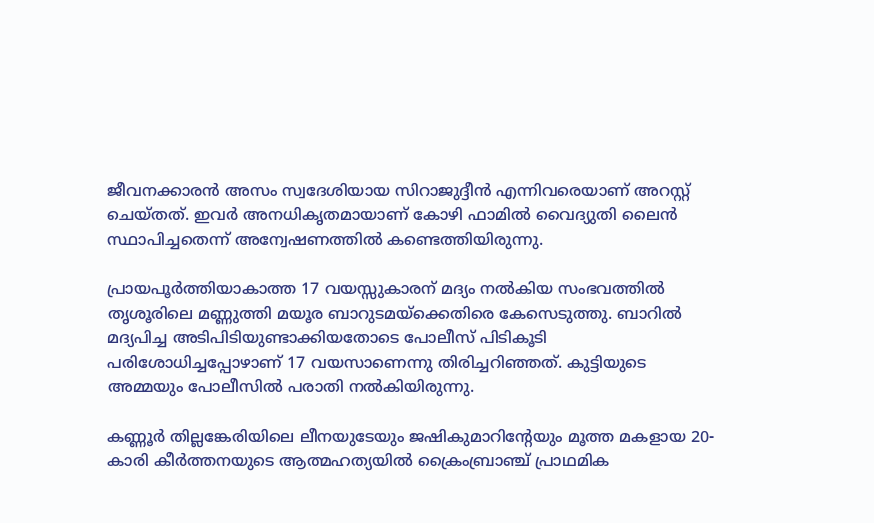ജീവനക്കാരന്‍ അസം സ്വദേശിയായ സിറാജുദ്ദീന്‍ എന്നിവരെയാണ് അറസ്റ്റ് ചെയ്തത്. ഇവര്‍ അനധികൃതമായാണ് കോഴി ഫാമില്‍ വൈദ്യുതി ലൈന്‍ സ്ഥാപിച്ചതെന്ന് അന്വേഷണത്തില്‍ കണ്ടെത്തിയിരുന്നു.

പ്രായപൂര്‍ത്തിയാകാത്ത 17 വയസ്സുകാരന് മദ്യം നല്‍കിയ സംഭവത്തില്‍ തൃശൂരിലെ മണ്ണുത്തി മയൂര ബാറുടമയ്‌ക്കെതിരെ കേസെടുത്തു. ബാറില്‍ മദ്യപിച്ച അടിപിടിയുണ്ടാക്കിയതോടെ പോലീസ് പിടികൂടി പരിശോധിച്ചപ്പോഴാണ് 17 വയസാണെന്നു തിരിച്ചറിഞ്ഞത്. കുട്ടിയുടെ അമ്മയും പോലീസില്‍ പരാതി നല്‍കിയിരുന്നു.

കണ്ണൂര്‍ തില്ലങ്കേരിയിലെ ലീനയുടേയും ജഷികുമാറിന്റേയും മൂത്ത മകളായ 20-കാരി കീര്‍ത്തനയുടെ ആത്മഹത്യയില്‍ ക്രൈംബ്രാഞ്ച് പ്രാഥമിക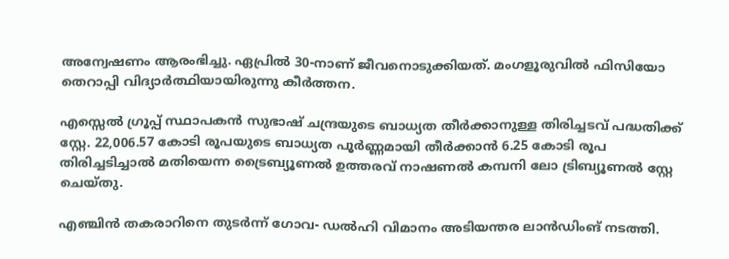അന്വേഷണം ആരംഭിച്ചു. ഏപ്രില്‍ 30-നാണ് ജീവനൊടുക്കിയത്. മംഗളൂരുവില്‍ ഫിസിയോ തെറാപ്പി വിദ്യാര്‍ത്ഥിയായിരുന്നു കീര്‍ത്തന.

എസ്സെല്‍ ഗ്രൂപ്പ് സ്ഥാപകന്‍ സുഭാഷ് ചന്ദ്രയുടെ ബാധ്യത തീര്‍ക്കാനുള്ള തിരിച്ചടവ് പദ്ധതിക്ക് സ്റ്റേ. 22,006.57 കോടി രൂപയുടെ ബാധ്യത പൂര്‍ണ്ണമായി തീര്‍ക്കാന്‍ 6.25 കോടി രൂപ തിരിച്ചടിച്ചാല്‍ മതിയെന്ന ട്രൈബ്യൂണല്‍ ഉത്തരവ് നാഷണല്‍ കമ്പനി ലോ ട്രിബ്യൂണല്‍ സ്റ്റേ ചെയ്തു.

എഞ്ചിന്‍ തകരാറിനെ തുടര്‍ന്ന് ഗോവ- ഡല്‍ഹി വിമാനം അടിയന്തര ലാന്‍ഡിംങ് നടത്തി.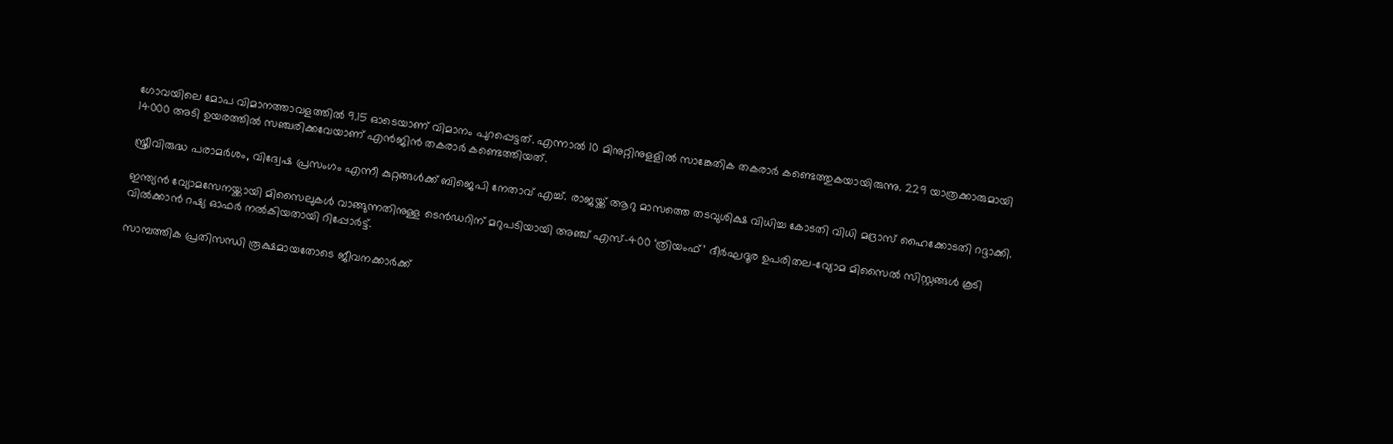ഗോവയിലെ മോപ വിമാനത്താവളത്തില്‍ 9.15 ഓടെയാണ് വിമാനം പുറപ്പെട്ടത്. എന്നാല്‍ 10 മിനുറ്റിനുളളില്‍ സാങ്കേതിക തകരാര്‍ കണ്ടെത്തുകയായിരുന്നു. 229 യാത്രക്കാരുമായി 14000 അടി ഉയരത്തില്‍ സഞ്ചരിക്കവേയാണ് എന്‍ജിന്‍ തകരാര്‍ കണ്ടെത്തിയത്.

സ്ത്രീവിരുദ്ധ പരാമര്‍ശം, വിദ്വേഷ പ്രസംഗം എന്നീ കുറ്റങ്ങള്‍ക്ക് ബിജെപി നേതാവ് എച്ച്. രാജയ്ക്ക് ആറു മാസത്തെ തടവുശിക്ഷ വിധിച്ച കോടതി വിധി മദ്രാസ് ഹൈക്കോടതി റദ്ദാക്കി.

ഇന്ത്യന്‍ വ്യോമസേനയ്ക്കായി മിസൈലുകള്‍ വാങ്ങുന്നതിനുള്ള ടെന്‍ഡറിന് മറുപടിയായി അഞ്ച് എസ്-400 ‘ത്രിയംഫ്’ ദീര്‍ഘദൂര ഉപരിതല-വ്യോമ മിസൈല്‍ സിസ്റ്റങ്ങള്‍ കൂടി വില്‍ക്കാന്‍ റഷ്യ ഓഫര്‍ നല്‍കിയതായി റിപ്പോര്‍ട്ട്.

സാമ്പത്തിക പ്രതിസന്ധി രൂക്ഷമായതോടെ ജീവനക്കാര്‍ക്ക്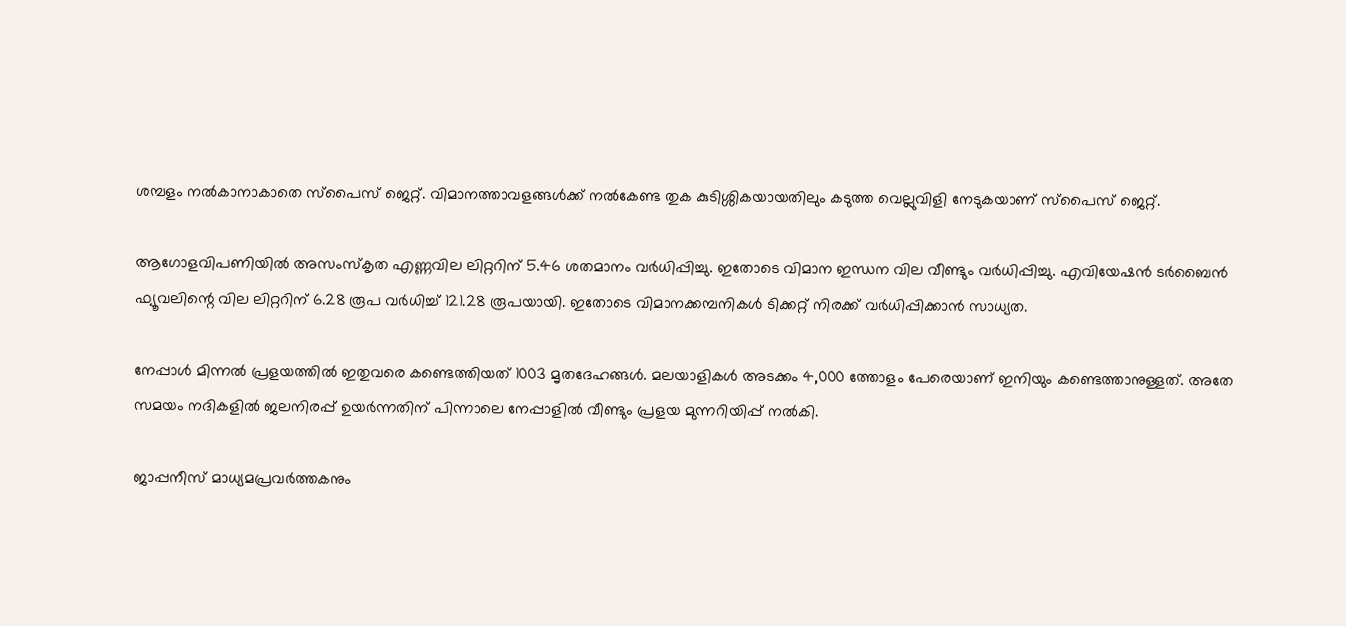ശമ്പളം നല്‍കാനാകാതെ സ്പൈസ് ജെറ്റ്. വിമാനത്താവളങ്ങള്‍ക്ക് നല്‍കേണ്ട തുക കുടിശ്ശികയായതിലും കടുത്ത വെല്ലുവിളി നേടുകയാണ് സ്പൈസ് ജെറ്റ്.

ആഗോളവിപണിയില്‍ അസംസ്‌കൃത എണ്ണവില ലിറ്ററിന് 5.46 ശതമാനം വര്‍ധിപ്പിച്ചു. ഇതോടെ വിമാന ഇന്ധന വില വീണ്ടും വര്‍ധിപ്പിച്ചു. എവിയേഷന്‍ ടര്‍ബൈന്‍ ഫ്യൂവലിന്റെ വില ലിറ്ററിന് 6.28 രൂപ വര്‍ധിച്ച് 121.28 രൂപയായി. ഇതോടെ വിമാനക്കമ്പനികള്‍ ടിക്കറ്റ് നിരക്ക് വര്‍ധിപ്പിക്കാന്‍ സാധ്യത.

നേപ്പാള്‍ മിന്നല്‍ പ്രളയത്തില്‍ ഇതുവരെ കണ്ടെത്തിയത് 1003 മൃതദേഹങ്ങള്‍. മലയാളികള്‍ അടക്കം 4,000 ത്തോളം പേരെയാണ് ഇനിയും കണ്ടെത്താനുള്ളത്. അതേ സമയം നദികളില്‍ ജലനിരപ്പ് ഉയര്‍ന്നതിന് പിന്നാലെ നേപ്പാളില്‍ വീണ്ടും പ്രളയ മുന്നറിയിപ്പ് നല്‍കി.

ജാപ്പനീസ് മാധ്യമപ്രവര്‍ത്തകനും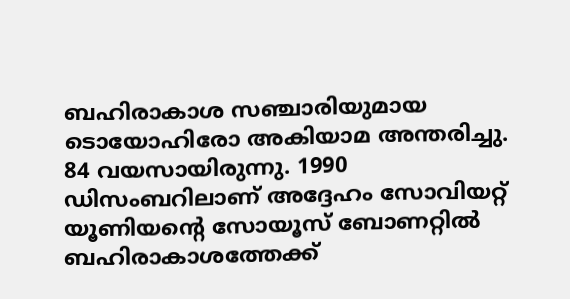ബഹിരാകാശ സഞ്ചാരിയുമായ ടൊയോഹിരോ അകിയാമ അന്തരിച്ചു. 84 വയസായിരുന്നു. 1990 ഡിസംബറിലാണ് അദ്ദേഹം സോവിയറ്റ് യൂണിയന്റെ സോയൂസ് ബോണറ്റില്‍ ബഹിരാകാശത്തേക്ക്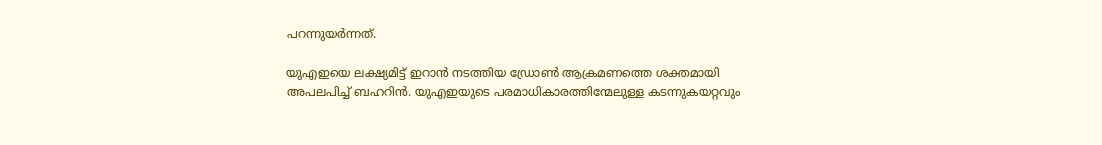പറന്നുയര്‍ന്നത്.

യുഎഇയെ ലക്ഷ്യമിട്ട് ഇറാന്‍ നടത്തിയ ഡ്രോണ്‍ ആക്രമണത്തെ ശക്തമായി അപലപിച്ച് ബഹറിന്‍. യുഎഇയുടെ പരമാധികാരത്തിന്മേലുള്ള കടന്നുകയറ്റവും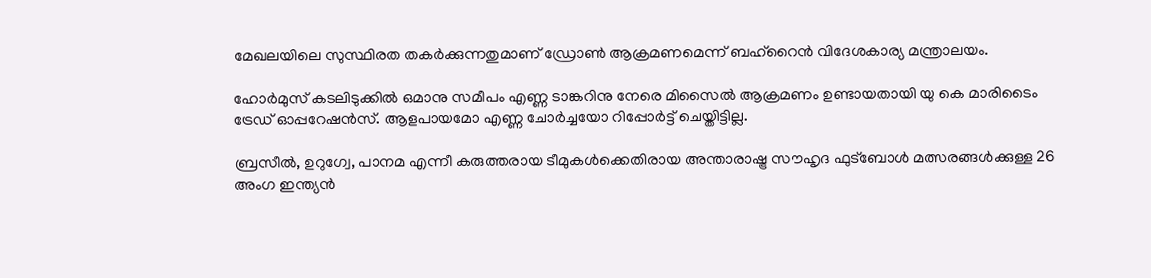മേഖലയിലെ സുസ്ഥിരത തകര്‍ക്കുന്നതുമാണ് ഡ്രോണ്‍ ആക്രമണമെന്ന് ബഹ്റൈന്‍ വിദേശകാര്യ മന്ത്രാലയം.

ഹോര്‍മുസ് കടലിടുക്കില്‍ ഒമാനു സമീപം എണ്ണ ടാങ്കറിനു നേരെ മിസൈല്‍ ആക്രമണം ഉണ്ടായതായി യു കെ മാരിടൈം ട്രേഡ് ഓപ്പറേഷന്‍സ്. ആളപായമോ എണ്ണ ചോര്‍ച്ചയോ റിപ്പോര്‍ട്ട് ചെയ്തിട്ടില്ല.

ബ്രസീല്‍, ഉറുഗ്വേ, പാനമ എന്നീ കരുത്തരായ ടീമുകള്‍ക്കെതിരായ അന്താരാഷ്ട്ര സൗഹൃദ ഫുട്ബോള്‍ മത്സരങ്ങള്‍ക്കുള്ള 26 അംഗ ഇന്ത്യന്‍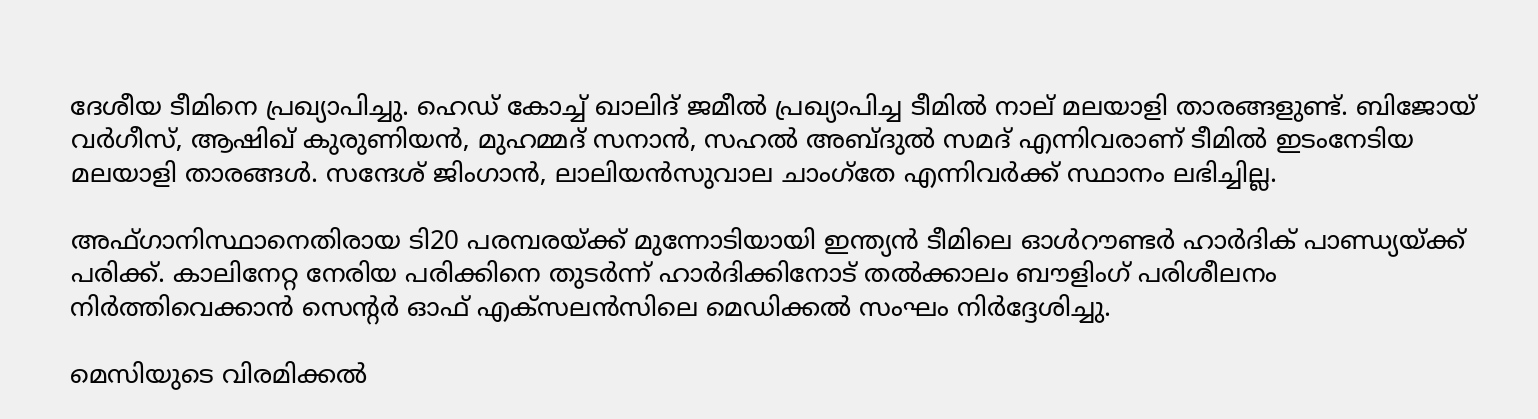ദേശീയ ടീമിനെ പ്രഖ്യാപിച്ചു. ഹെഡ് കോച്ച് ഖാലിദ് ജമീല്‍ പ്രഖ്യാപിച്ച ടീമില്‍ നാല് മലയാളി താരങ്ങളുണ്ട്. ബിജോയ് വര്‍ഗീസ്, ആഷിഖ് കുരുണിയന്‍, മുഹമ്മദ് സനാന്‍, സഹല്‍ അബ്ദുല്‍ സമദ് എന്നിവരാണ് ടീമില്‍ ഇടംനേടിയ മലയാളി താരങ്ങള്‍. സന്ദേശ് ജിംഗാന്‍, ലാലിയന്‍സുവാല ചാംഗ്തേ എന്നിവര്‍ക്ക് സ്ഥാനം ലഭിച്ചില്ല.

അഫ്ഗാനിസ്ഥാനെതിരായ ടി20 പരമ്പരയ്ക്ക് മുന്നോടിയായി ഇന്ത്യന്‍ ടീമിലെ ഓള്‍റൗണ്ടര്‍ ഹാര്‍ദിക് പാണ്ഡ്യയ്ക്ക് പരിക്ക്. കാലിനേറ്റ നേരിയ പരിക്കിനെ തുടര്‍ന്ന് ഹാര്‍ദിക്കിനോട് തല്‍ക്കാലം ബൗളിംഗ് പരിശീലനം നിര്‍ത്തിവെക്കാന്‍ സെന്റര്‍ ഓഫ് എക്സലന്‍സിലെ മെഡിക്കല്‍ സംഘം നിര്‍ദ്ദേശിച്ചു.

മെസിയുടെ വിരമിക്കല്‍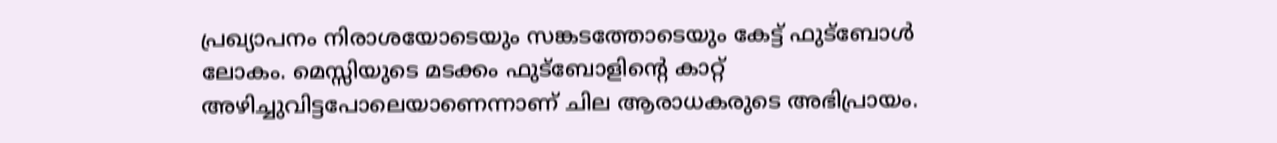പ്രഖ്യാപനം നിരാശയോടെയും സങ്കടത്തോടെയും കേട്ട് ഫുട്‌ബോള്‍ ലോകം. മെസ്സിയുടെ മടക്കം ഫുട്‌ബോളിന്റെ കാറ്റ് അഴിച്ചുവിട്ടപോലെയാണെന്നാണ് ചില ആരാധകരുടെ അഭിപ്രായം.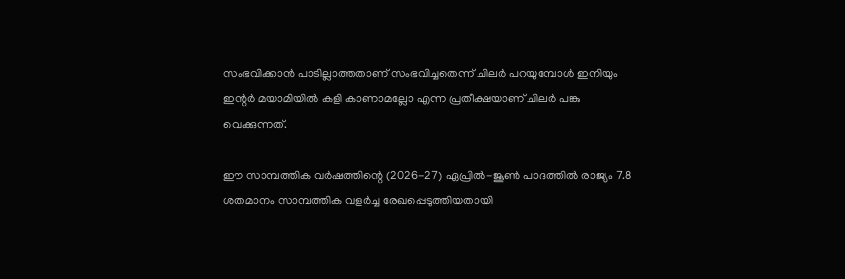സംഭവിക്കാന്‍ പാടില്ലാത്തതാണ് സംഭവിച്ചതെന്ന് ചിലര്‍ പറയുമ്പോള്‍ ഇനിയും ഇന്റര്‍ മയാമിയില്‍ കളി കാണാമല്ലോ എന്ന പ്രതീക്ഷയാണ് ചിലര്‍ പങ്കു വെക്കുന്നത്.

ഈ സാമ്പത്തിക വര്‍ഷത്തിന്റെ (2026-27) ഏപ്രില്‍-ജൂണ്‍ പാദത്തില്‍ രാജ്യം 7.8 ശതമാനം സാമ്പത്തിക വളര്‍ച്ച രേഖപ്പെടുത്തിയതായി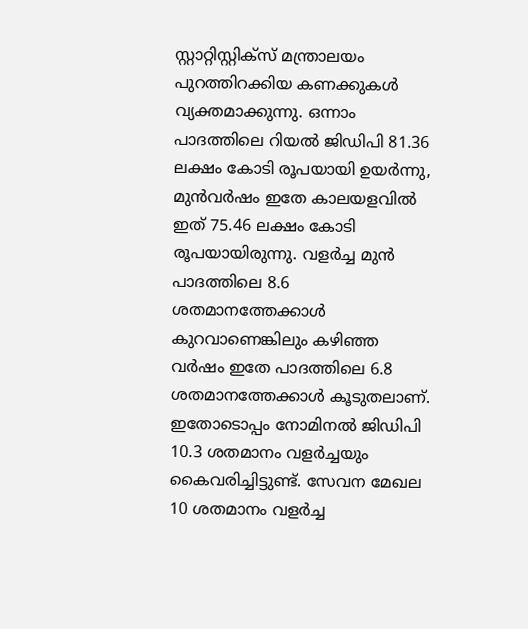സ്റ്റാറ്റിസ്റ്റിക്സ് മന്ത്രാലയം പുറത്തിറക്കിയ കണക്കുകള്‍ വ്യക്തമാക്കുന്നു. ഒന്നാം പാദത്തിലെ റിയല്‍ ജിഡിപി 81.36 ലക്ഷം കോടി രൂപയായി ഉയര്‍ന്നു, മുന്‍വര്‍ഷം ഇതേ കാലയളവില്‍ ഇത് 75.46 ലക്ഷം കോടി രൂപയായിരുന്നു. വളര്‍ച്ച മുന്‍ പാദത്തിലെ 8.6 ശതമാനത്തേക്കാള്‍ കുറവാണെങ്കിലും കഴിഞ്ഞ വര്‍ഷം ഇതേ പാദത്തിലെ 6.8 ശതമാനത്തേക്കാള്‍ കൂടുതലാണ്. ഇതോടൊപ്പം നോമിനല്‍ ജിഡിപി 10.3 ശതമാനം വളര്‍ച്ചയും കൈവരിച്ചിട്ടുണ്ട്. സേവന മേഖല 10 ശതമാനം വളര്‍ച്ച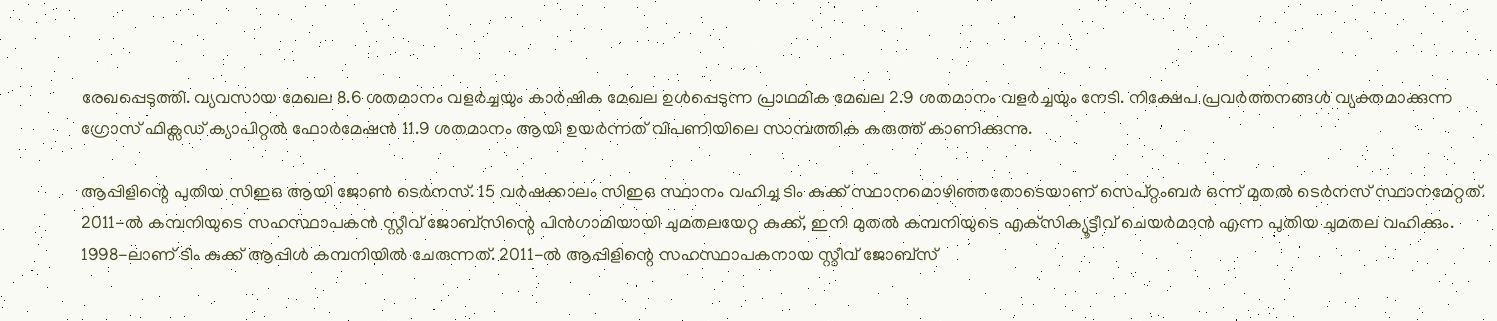രേഖപ്പെടുത്തി. വ്യവസായ മേഖല 8.6 ശതമാനം വളര്‍ച്ചയും കാര്‍ഷിക മേഖല ഉള്‍പ്പെടുന്ന പ്രാഥമിക മേഖല 2.9 ശതമാനം വളര്‍ച്ചയും നേടി. നിക്ഷേപ പ്രവര്‍ത്തനങ്ങള്‍ വ്യക്തമാക്കുന്ന ഗ്രോസ് ഫിക്സഡ് ക്യാപിറ്റല്‍ ഫോര്‍മേഷന്‍ 11.9 ശതമാനം ആയി ഉയര്‍ന്നത് വിപണിയിലെ സാമ്പത്തിക കരുത്ത് കാണിക്കുന്നു.

ആപ്പിളിന്റെ പുതിയ സിഇഒ ആയി ജോണ്‍ ടെര്‍നസ്. 15 വര്‍ഷക്കാലം സിഇഒ സ്ഥാനം വഹിച്ച ടിം കുക്ക് സ്ഥാനമൊഴിഞ്ഞതോടെയാണ് സെപ്റ്റംബര്‍ ഒന്ന് മുതല്‍ ടെര്‍നസ് സ്ഥാനമേറ്റത്. 2011-ല്‍ കമ്പനിയുടെ സഹസ്ഥാപകന്‍ സ്റ്റീവ് ജോബ്‌സിന്റെ പിന്‍ഗാമിയായി ചുമതലയേറ്റ കുക്ക്, ഇനി മുതല്‍ കമ്പനിയുടെ എക്‌സിക്യൂട്ടീവ് ചെയര്‍മാന്‍ എന്ന പുതിയ ചുമതല വഹിക്കും. 1998-ലാണ് ടിം കുക്ക് ആപ്പിള്‍ കമ്പനിയില്‍ ചേരുന്നത്. 2011-ല്‍ ആപ്പിളിന്റെ സഹസ്ഥാപകനായ സ്റ്റീവ് ജോബ്സ്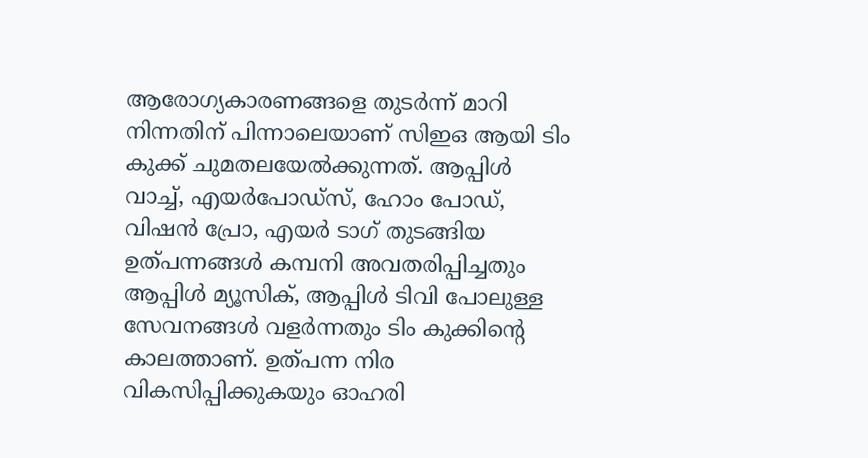ആരോഗ്യകാരണങ്ങളെ തുടര്‍ന്ന് മാറി നിന്നതിന് പിന്നാലെയാണ് സിഇഒ ആയി ടിം കുക്ക് ചുമതലയേല്‍ക്കുന്നത്. ആപ്പിള്‍ വാച്ച്, എയര്‍പോഡ്‌സ്, ഹോം പോഡ്, വിഷന്‍ പ്രോ, എയര്‍ ടാഗ് തുടങ്ങിയ ഉത്പന്നങ്ങള്‍ കമ്പനി അവതരിപ്പിച്ചതും ആപ്പിള്‍ മ്യൂസിക്, ആപ്പിള്‍ ടിവി പോലുള്ള സേവനങ്ങള്‍ വളര്‍ന്നതും ടിം കുക്കിന്റെ കാലത്താണ്. ഉത്പന്ന നിര വികസിപ്പിക്കുകയും ഓഹരി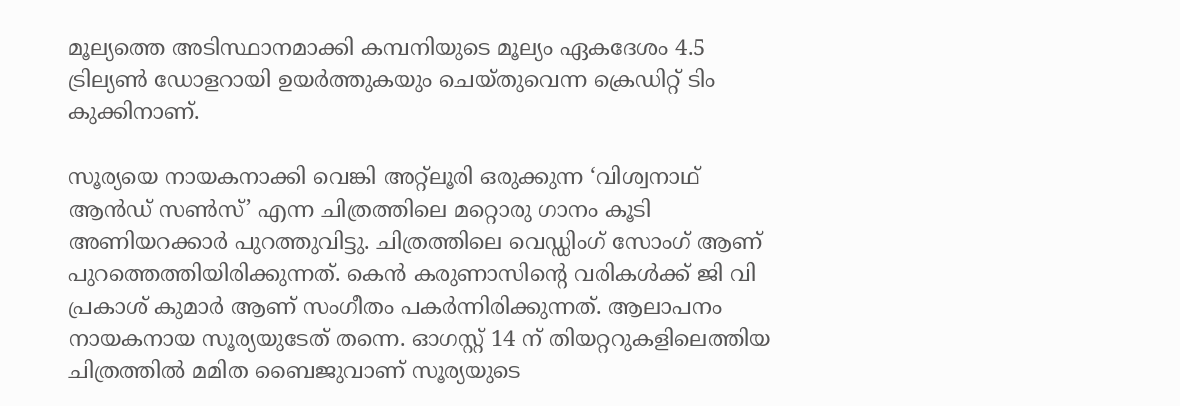മൂല്യത്തെ അടിസ്ഥാനമാക്കി കമ്പനിയുടെ മൂല്യം ഏകദേശം 4.5 ട്രില്യണ്‍ ഡോളറായി ഉയര്‍ത്തുകയും ചെയ്തുവെന്ന ക്രെഡിറ്റ് ടിം കുക്കിനാണ്.

സൂര്യയെ നായകനാക്കി വെങ്കി അറ്റ്ലൂരി ഒരുക്കുന്ന ‘വിശ്വനാഥ് ആന്‍ഡ് സണ്‍സ്’ എന്ന ചിത്രത്തിലെ മറ്റൊരു ഗാനം കൂടി അണിയറക്കാര്‍ പുറത്തുവിട്ടു. ചിത്രത്തിലെ വെഡ്ഡിംഗ് സോംഗ് ആണ് പുറത്തെത്തിയിരിക്കുന്നത്. കെന്‍ കരുണാസിന്റെ വരികള്‍ക്ക് ജി വി പ്രകാശ് കുമാര്‍ ആണ് സംഗീതം പകര്‍ന്നിരിക്കുന്നത്. ആലാപനം നായകനായ സൂര്യയുടേത് തന്നെ. ഓഗസ്റ്റ് 14 ന് തിയറ്ററുകളിലെത്തിയ ചിത്രത്തില്‍ മമിത ബൈജുവാണ് സൂര്യയുടെ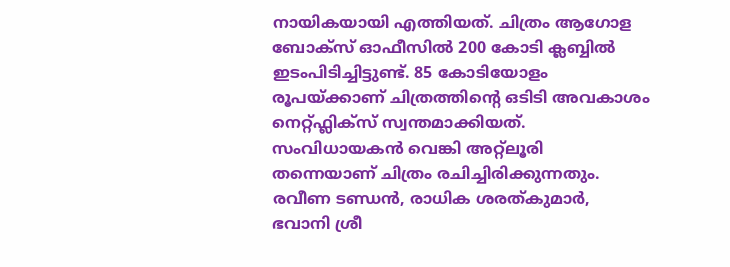നായികയായി എത്തിയത്. ചിത്രം ആഗോള ബോക്സ് ഓഫീസില്‍ 200 കോടി ക്ലബ്ബില്‍ ഇടംപിടിച്ചിട്ടുണ്ട്. 85 കോടിയോളം രൂപയ്ക്കാണ് ചിത്രത്തിന്റെ ഒടിടി അവകാശം നെറ്റ്ഫ്ലിക്സ് സ്വന്തമാക്കിയത്. സംവിധായകന്‍ വെങ്കി അറ്റ്ലൂരി തന്നെയാണ് ചിത്രം രചിച്ചിരിക്കുന്നതും. രവീണ ടണ്ഡന്‍, രാധിക ശരത്കുമാര്‍, ഭവാനി ശ്രീ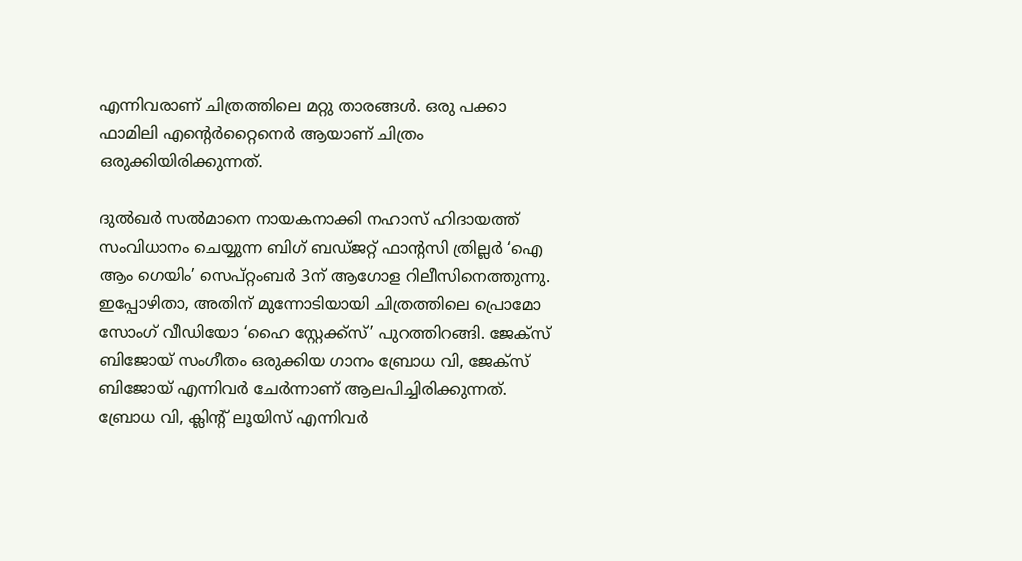എന്നിവരാണ് ചിത്രത്തിലെ മറ്റു താരങ്ങള്‍. ഒരു പക്കാ ഫാമിലി എന്റെര്‍റ്റൈനെര്‍ ആയാണ് ചിത്രം ഒരുക്കിയിരിക്കുന്നത്.

ദുല്‍ഖര്‍ സല്‍മാനെ നായകനാക്കി നഹാസ് ഹിദായത്ത് സംവിധാനം ചെയ്യുന്ന ബിഗ് ബഡ്ജറ്റ് ഫാന്റസി ത്രില്ലര്‍ ‘ഐ ആം ഗെയിം’ സെപ്റ്റംബര്‍ 3ന് ആഗോള റിലീസിനെത്തുന്നു. ഇപ്പോഴിതാ, അതിന് മുന്നോടിയായി ചിത്രത്തിലെ പ്രൊമോ സോംഗ് വീഡിയോ ‘ഹൈ സ്റ്റേക്ക്സ്’ പുറത്തിറങ്ങി. ജേക്സ് ബിജോയ് സംഗീതം ഒരുക്കിയ ഗാനം ബ്രോധ വി, ജേക്സ് ബിജോയ് എന്നിവര്‍ ചേര്‍ന്നാണ് ആലപിച്ചിരിക്കുന്നത്. ബ്രോധ വി, ക്ലിന്റ് ലൂയിസ് എന്നിവര്‍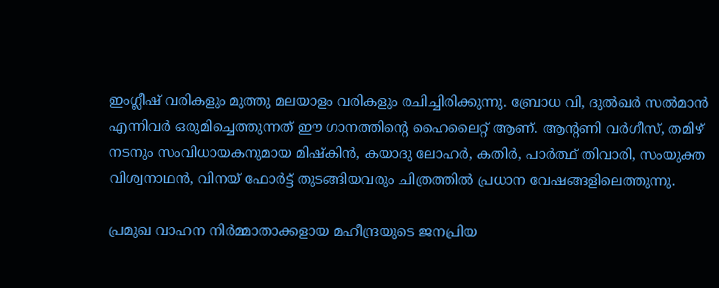ഇംഗ്ലീഷ് വരികളും മുത്തു മലയാളം വരികളും രചിച്ചിരിക്കുന്നു. ബ്രോധ വി, ദുല്‍ഖര്‍ സല്‍മാന്‍ എന്നിവര്‍ ഒരുമിച്ചെത്തുന്നത് ഈ ഗാനത്തിന്റെ ഹൈലൈറ്റ് ആണ്. ആന്റണി വര്‍ഗീസ്, തമിഴ് നടനും സംവിധായകനുമായ മിഷ്‌കിന്‍, കയാദു ലോഹര്‍, കതിര്‍, പാര്‍ത്ഥ് തിവാരി, സംയുക്ത വിശ്വനാഥന്‍, വിനയ് ഫോര്‍ട്ട് തുടങ്ങിയവരും ചിത്രത്തില്‍ പ്രധാന വേഷങ്ങളിലെത്തുന്നു.

പ്രമുഖ വാഹന നിര്‍മ്മാതാക്കളായ മഹീന്ദ്രയുടെ ജനപ്രിയ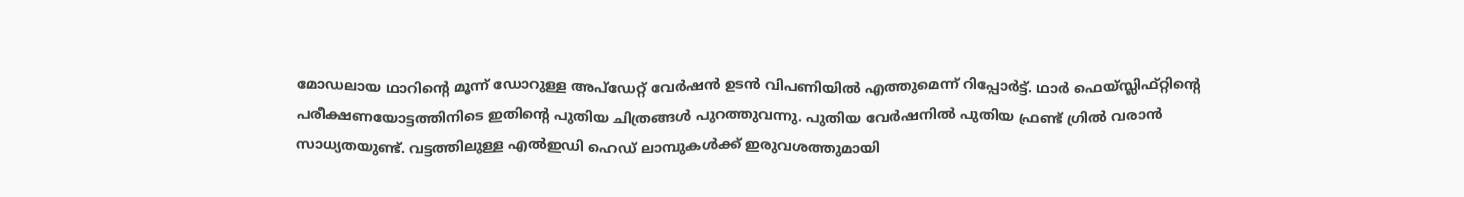മോഡലായ ഥാറിന്റെ മൂന്ന് ഡോറുള്ള അപ്‌ഡേറ്റ് വേര്‍ഷന്‍ ഉടന്‍ വിപണിയില്‍ എത്തുമെന്ന് റിപ്പോര്‍ട്ട്. ഥാര്‍ ഫെയ്സ്ലിഫ്റ്റിന്റെ പരീക്ഷണയോട്ടത്തിനിടെ ഇതിന്റെ പുതിയ ചിത്രങ്ങള്‍ പുറത്തുവന്നു. പുതിയ വേര്‍ഷനില്‍ പുതിയ ഫ്രണ്ട് ഗ്രില്‍ വരാന്‍ സാധ്യതയുണ്ട്. വട്ടത്തിലുള്ള എല്‍ഇഡി ഹെഡ് ലാമ്പുകള്‍ക്ക് ഇരുവശത്തുമായി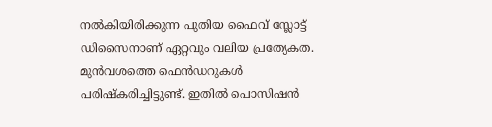നല്‍കിയിരിക്കുന്ന പുതിയ ഫൈവ് സ്ലോട്ട് ഡിസൈനാണ് ഏറ്റവും വലിയ പ്രത്യേകത. മുന്‍വശത്തെ ഫെന്‍ഡറുകള്‍ പരിഷ്‌കരിച്ചിട്ടുണ്ട്. ഇതില്‍ പൊസിഷന്‍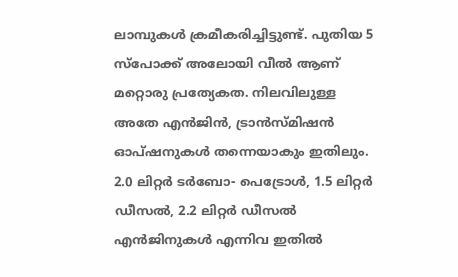ലാമ്പുകള്‍ ക്രമീകരിച്ചിട്ടുണ്ട്. പുതിയ 5 സ്‌പോക്ക് അലോയി വീല്‍ ആണ് മറ്റൊരു പ്രത്യേകത. നിലവിലുള്ള അതേ എന്‍ജിന്‍, ട്രാന്‍സ്മിഷന്‍ ഓപ്ഷനുകള്‍ തന്നെയാകും ഇതിലും. 2.0 ലിറ്റര്‍ ടര്‍ബോ- പെട്രോള്‍, 1.5 ലിറ്റര്‍ ഡീസല്‍, 2.2 ലിറ്റര്‍ ഡീസല്‍ എന്‍ജിനുകള്‍ എന്നിവ ഇതില്‍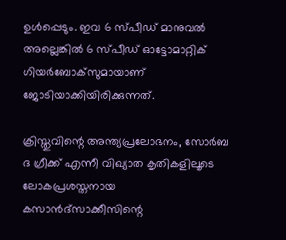ഉള്‍പ്പെടും. ഇവ 6 സ്പീഡ് മാനുവല്‍ അല്ലെങ്കില്‍ 6 സ്പീഡ് ഓട്ടോമാറ്റിക് ഗിയര്‍ബോക്‌സുമായാണ് ജോടിയാക്കിയിരിക്കുന്നത്.

ക്രിസ്തുവിന്റെ അന്ത്യപ്രലോഭനം, സോര്‍ബ ദ ഗ്രീക്ക് എന്നീ വിഖ്യാത കൃതികളിലൂടെ ലോകപ്രശസ്തനായ കസാന്‍ദ്‌സാക്കീസിന്റെ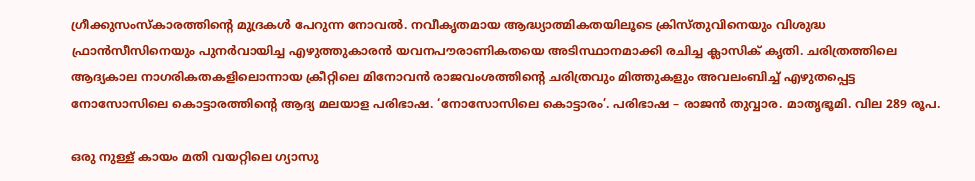ഗ്രീക്കുസംസ്‌കാരത്തിന്റെ മുദ്രകള്‍ പേറുന്ന നോവല്‍. നവീകൃതമായ ആദ്ധ്യാത്മികതയിലൂടെ ക്രിസ്തുവിനെയും വിശുദ്ധ ഫ്രാന്‍സീസിനെയും പുനര്‍വായിച്ച എഴുത്തുകാരന്‍ യവനപൗരാണികതയെ അടിസ്ഥാനമാക്കി രചിച്ച ക്ലാസിക് കൃതി. ചരിത്രത്തിലെ ആദ്യകാല നാഗരികതകളിലൊന്നായ ക്രീറ്റിലെ മിനോവന്‍ രാജവംശത്തിന്റെ ചരിത്രവും മിത്തുകളും അവലംബിച്ച് എഴുതപ്പെട്ട നോസോസിലെ കൊട്ടാരത്തിന്റെ ആദ്യ മലയാള പരിഭാഷ. ‘നോസോസിലെ കൊട്ടാരം’. പരിഭാഷ – രാജന്‍ തുവ്വാര. മാതൃഭൂമി. വില 289 രൂപ.

ഒരു നുള്ള് കായം മതി വയറ്റിലെ ഗ്യാസു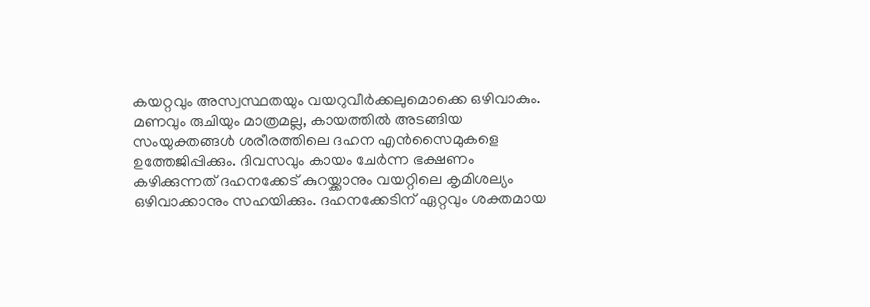കയറ്റവും അസ്വസ്ഥതയും വയറുവീര്‍ക്കലുമൊക്കെ ഒഴിവാകും. മണവും രുചിയും മാത്രമല്ല, കായത്തില്‍ അടങ്ങിയ സംയുക്തങ്ങള്‍ ശരീരത്തിലെ ദഹന എന്‍സൈമുകളെ ഉത്തേജിപ്പിക്കും. ദിവസവും കായം ചേര്‍ന്ന ഭക്ഷണം കഴിക്കുന്നത് ദഹനക്കേട് കുറയ്ക്കാനും വയറ്റിലെ കൃമിശല്യം ഒഴിവാക്കാനും സഹയിക്കും. ദഹനക്കേടിന് ഏറ്റവും ശക്തമായ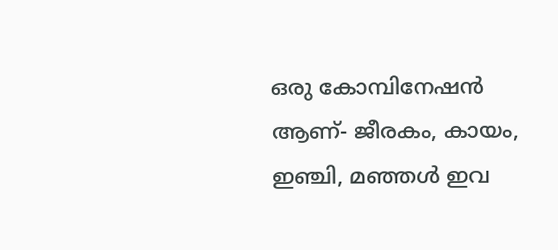ഒരു കോമ്പിനേഷന്‍ ആണ്- ജീരകം, കായം, ഇഞ്ചി, മഞ്ഞള്‍ ഇവ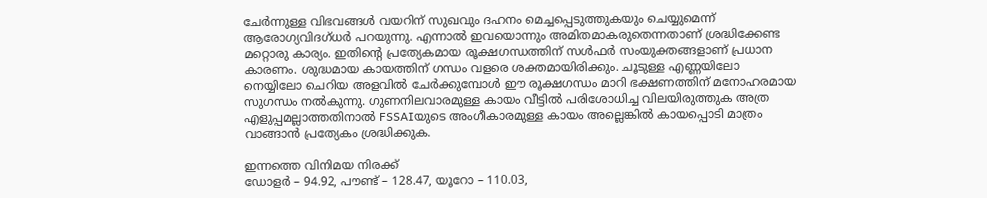ചേര്‍ന്നുള്ള വിഭവങ്ങള്‍ വയറിന് സുഖവും ദഹനം മെച്ചപ്പെടുത്തുകയും ചെയ്യുമെന്ന് ആരോഗ്യവിദഗ്ധര്‍ പറയുന്നു. എന്നാല്‍ ഇവയൊന്നും അമിതമാകരുതെന്നതാണ് ശ്രദ്ധിക്കേണ്ട മറ്റൊരു കാര്യം. ഇതിന്റെ പ്രത്യേകമായ രൂക്ഷഗന്ധത്തിന് സള്‍ഫര്‍ സംയുക്തങ്ങളാണ് പ്രധാന കാരണം. ശുദ്ധമായ കായത്തിന് ഗന്ധം വളരെ ശക്തമായിരിക്കും. ചൂടുള്ള എണ്ണയിലോ നെയ്യിലോ ചെറിയ അളവില്‍ ചേര്‍ക്കുമ്പോള്‍ ഈ രൂക്ഷഗന്ധം മാറി ഭക്ഷണത്തിന് മനോഹരമായ സുഗന്ധം നല്‍കുന്നു. ഗുണനിലവാരമുള്ള കായം വീട്ടില്‍ പരിശോധിച്ച വിലയിരുത്തുക അത്ര എളുപ്പമല്ലാത്തതിനാല്‍ FSSAIയുടെ അംഗീകാരമുള്ള കായം അല്ലെങ്കില്‍ കായപ്പൊടി മാത്രം വാങ്ങാന്‍ പ്രത്യേകം ശ്രദ്ധിക്കുക.

ഇന്നത്തെ വിനിമയ നിരക്ക്
ഡോളര്‍ – 94.92, പൗണ്ട് – 128.47, യൂറോ – 110.03,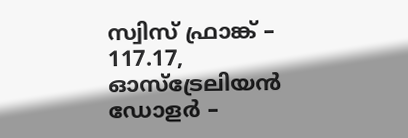സ്വിസ് ഫ്രാങ്ക് – 117.17, ഓസ്‌ട്രേലിയന്‍ ഡോളര്‍ –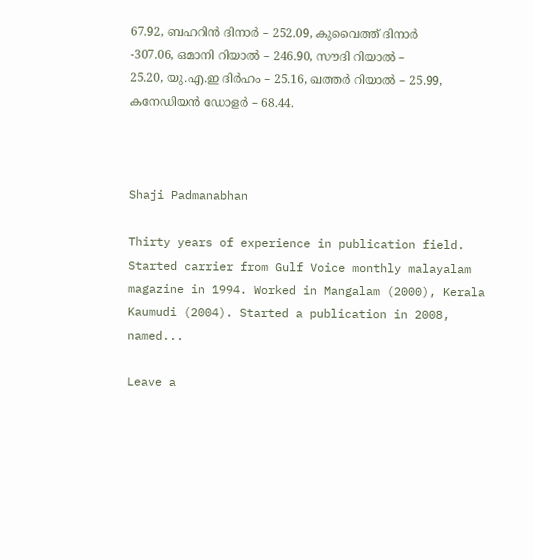67.92, ബഹറിന്‍ ദിനാര്‍ – 252.09, കുവൈത്ത് ദിനാര്‍ -307.06, ഒമാനി റിയാല്‍ – 246.90, സൗദി റിയാല്‍ – 25.20, യു.എ.ഇ ദിര്‍ഹം – 25.16, ഖത്തര്‍ റിയാല്‍ – 25.99, കനേഡിയന്‍ ഡോളര്‍ – 68.44.



Shaji Padmanabhan

Thirty years of experience in publication field. Started carrier from Gulf Voice monthly malayalam magazine in 1994. Worked in Mangalam (2000), Kerala Kaumudi (2004). Started a publication in 2008, named...

Leave a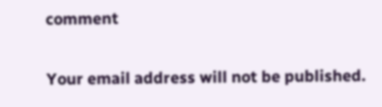comment

Your email address will not be published.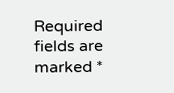Required fields are marked *